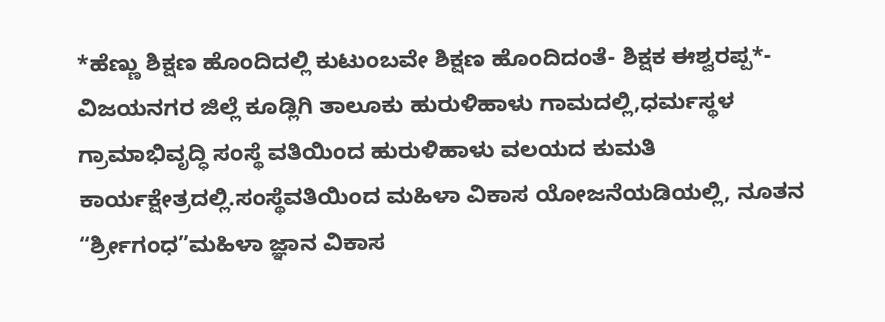*ಹೆಣ್ಣು ಶಿಕ್ಷಣ ಹೊಂದಿದಲ್ಲಿ ಕುಟುಂಬವೇ ಶಿಕ್ಷಣ ಹೊಂದಿದಂತೆ- ಶಿಕ್ಷಕ ಈಶ್ವರಪ್ಪ*-
ವಿಜಯನಗರ ಜಿಲ್ಲೆ ಕೂಡ್ಲಿಗಿ ತಾಲೂಕು ಹುರುಳಿಹಾಳು ಗಾಮದಲ್ಲಿ,ಧರ್ಮಸ್ಥಳ ಗ್ರಾಮಾಭಿವೃದ್ಧಿ ಸಂಸ್ಥೆ ವತಿಯಿಂದ ಹುರುಳಿಹಾಳು ವಲಯದ ಕುಮತಿ ಕಾರ್ಯಕ್ಷೇತ್ರದಲ್ಲಿ.ಸಂಸ್ಥೆವತಿಯಿಂದ ಮಹಿಳಾ ವಿಕಾಸ ಯೋಜನೆಯಡಿಯಲ್ಲಿ, ನೂತನ “ರ್ಶ್ರೀಗಂಧ”ಮಹಿಳಾ ಜ್ಞಾನ ವಿಕಾಸ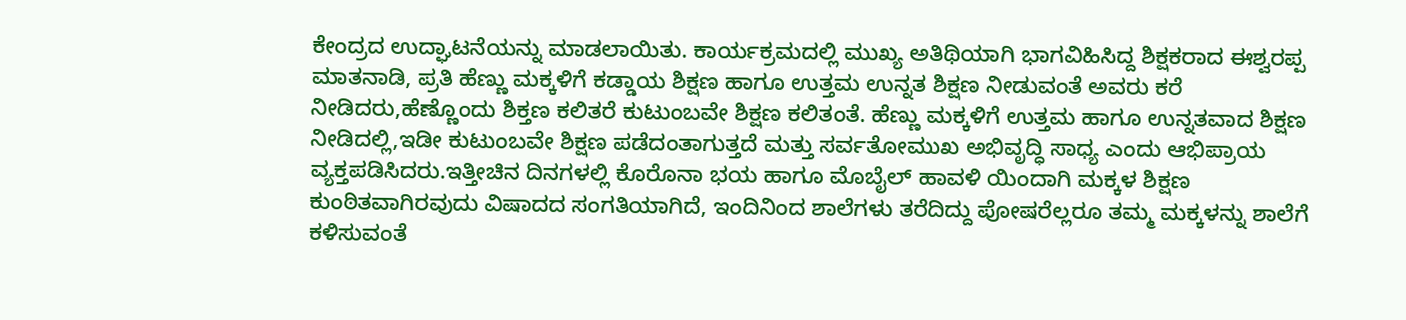ಕೇಂದ್ರದ ಉದ್ಘಾಟನೆಯನ್ನು ಮಾಡಲಾಯಿತು. ಕಾರ್ಯಕ್ರಮದಲ್ಲಿ ಮುಖ್ಯ ಅತಿಥಿಯಾಗಿ ಭಾಗವಿಹಿಸಿದ್ದ ಶಿಕ್ಷಕರಾದ ಈಶ್ವರಪ್ಪ ಮಾತನಾಡಿ, ಪ್ರತಿ ಹೆಣ್ಣು ಮಕ್ಕಳಿಗೆ ಕಡ್ಡಾಯ ಶಿಕ್ಷಣ ಹಾಗೂ ಉತ್ತಮ ಉನ್ನತ ಶಿಕ್ಷಣ ನೀಡುವಂತೆ ಅವರು ಕರೆ ನೀಡಿದರು,ಹೆಣ್ಣೊಂದು ಶಿಕ್ತಣ ಕಲಿತರೆ ಕುಟುಂಬವೇ ಶಿಕ್ಷಣ ಕಲಿತಂತೆ. ಹೆಣ್ಣು ಮಕ್ಕಳಿಗೆ ಉತ್ತಮ ಹಾಗೂ ಉನ್ನತವಾದ ಶಿಕ್ಷಣ ನೀಡಿದಲ್ಲಿ,ಇಡೀ ಕುಟುಂಬವೇ ಶಿಕ್ಷಣ ಪಡೆದಂತಾಗುತ್ತದೆ ಮತ್ತು ಸರ್ವತೋಮುಖ ಅಭಿವೃದ್ಧಿ ಸಾಧ್ಯ ಎಂದು ಆಭಿಪ್ರಾಯ ವ್ಯಕ್ತಪಡಿಸಿದರು.ಇತ್ತೀಚಿನ ದಿನಗಳಲ್ಲಿ ಕೊರೊನಾ ಭಯ ಹಾಗೂ ಮೊಬೈಲ್ ಹಾವಳಿ ಯಿಂದಾಗಿ ಮಕ್ಕಳ ಶಿಕ್ಷಣ ಕುಂಠಿತವಾಗಿರವುದು ವಿಷಾದದ ಸಂಗತಿಯಾಗಿದೆ, ಇಂದಿನಿಂದ ಶಾಲೆಗಳು ತರೆದಿದ್ದು ಪೋಷರೆಲ್ಲರೂ ತಮ್ಮ ಮಕ್ಕಳನ್ನು ಶಾಲೆಗೆ ಕಳಿಸುವಂತೆ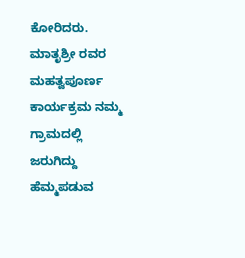ಕೋರಿದರು. ಮಾತೃಶ್ರೀ ರವರ ಮಹತ್ವಪೂರ್ಣ ಕಾರ್ಯಕ್ರಮ ನಮ್ಮ ಗ್ರಾಮದಲ್ಲಿ ಜರುಗಿದ್ದು ಹೆಮ್ಮಪಡುವ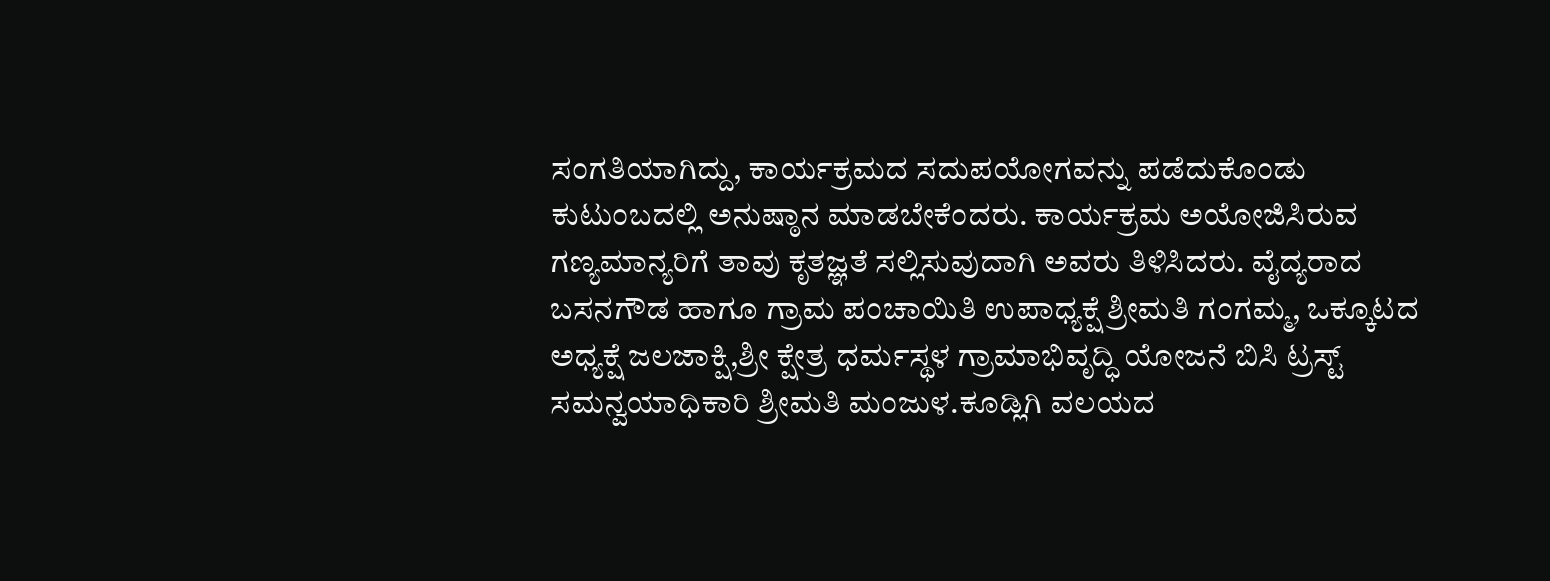ಸಂಗತಿಯಾಗಿದ್ದು, ಕಾರ್ಯಕ್ರಮದ ಸದುಪಯೋಗವನ್ನು ಪಡೆದುಕೊಂಡು ಕುಟುಂಬದಲ್ಲಿ ಅನುಷ್ಠಾನ ಮಾಡಬೇಕೆಂದರು. ಕಾರ್ಯಕ್ರಮ ಅಯೋಜಿಸಿರುವ ಗಣ್ಯಮಾನ್ಯರಿಗೆ ತಾವು ಕೃತಜ್ಞತೆ ಸಲ್ಲಿಸುವುದಾಗಿ ಅವರು ತಿಳಿಸಿದರು. ವೈದ್ಯರಾದ ಬಸನಗೌಡ ಹಾಗೂ ಗ್ರಾಮ ಪಂಚಾಯಿತಿ ಉಪಾಧ್ಯಕ್ಷೆ ಶ್ರೀಮತಿ ಗಂಗಮ್ಮ, ಒಕ್ಕೂಟದ ಅಧ್ಯಕ್ಷೆ ಜಲಜಾಕ್ಷಿ,ಶ್ರೀ ಕ್ಷೇತ್ರ ಧರ್ಮಸ್ಥಳ ಗ್ರಾಮಾಭಿವೃದ್ಧಿ ಯೋಜನೆ ಬಿಸಿ ಟ್ರಸ್ಟ್ ಸಮನ್ವಯಾಧಿಕಾರಿ ಶ್ರೀಮತಿ ಮಂಜುಳ.ಕೂಡ್ಲಿಗಿ ವಲಯದ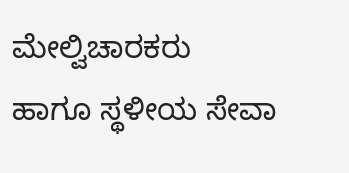ಮೇಲ್ವಿಚಾರಕರು ಹಾಗೂ ಸ್ಥಳೀಯ ಸೇವಾ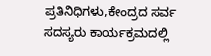ಪ್ರತಿನಿಧಿಗಳು,ಕೇಂದ್ರದ ಸರ್ವ ಸದಸ್ಯರು ಕಾರ್ಯಕ್ರಮದಲ್ಲಿ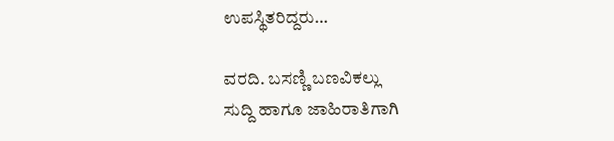ಉಪಸ್ಥಿತರಿದ್ದರು…

ವರದಿ. ಬಸಣ್ಣಿ ಬಣವಿಕಲ್ಲು
ಸುದ್ದಿ ಹಾಗೂ ಜಾಹಿರಾತಿಗಾಗಿ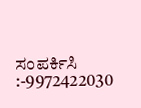ಸಂಪರ್ಕಿಸಿ :-9972422030